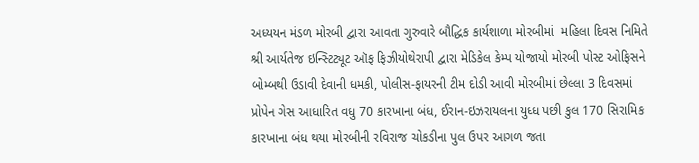અધ્યયન મંડળ મોરબી દ્વારા આવતા ગુરુવારે બૌદ્ધિક કાર્યશાળા મોરબીમાં  મહિલા દિવસ નિમિતે શ્રી આર્યતેજ ઇન્સ્ટિટ્યૂટ ઑફ ફિઝીયોથેરાપી દ્વારા મેડિકેલ કેમ્પ યોજાયો મોરબી પોસ્ટ ઓફિસને બોમ્બથી ઉડાવી દેવાની ધમકી, પોલીસ-ફાયરની ટીમ દોડી આવી મોરબીમાં છેલ્લા 3 દિવસમાં પ્રોપેન ગેસ આધારિત વધુ 70 કારખાના બંધ, ઈરાન-ઇઝરાયલના યુધ્ધ પછી કુલ 170 સિરામિક કારખાના બંધ થયા મોરબીની રવિરાજ ચોકડીના પુલ ઉપર આગળ જતા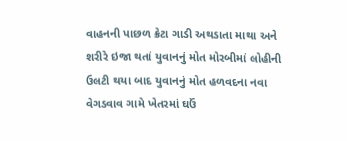વાહનની પાછળ ક્રેટા ગાડી અથડાતા માથા અને શરીરે ઇજા થતાં યુવાનનું મોત મોરબીમાં લોહીની ઉલટી થયા બાદ યુવાનનું મોત હળવદના નવા વેગડવાવ ગામે ખેતરમાં ઘઉં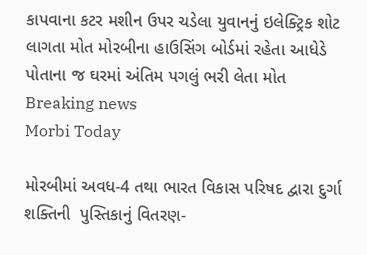કાપવાના કટર મશીન ઉપર ચડેલા યુવાનનું ઇલેક્ટ્રિક શોટ લાગતા મોત મોરબીના હાઉસિંગ બોર્ડમાં રહેતા આધેડે પોતાના જ ઘરમાં અંતિમ પગલું ભરી લેતા મોત
Breaking news
Morbi Today

મોરબીમાં અવધ-4 તથા ભારત વિકાસ પરિષદ દ્વારા દુર્ગા શક્તિની  પુસ્તિકાનું વિતરણ-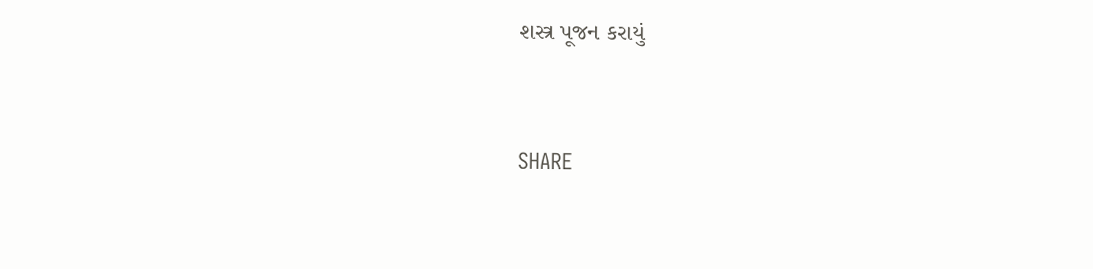શસ્ત્ર પૂજન કરાયું


SHARE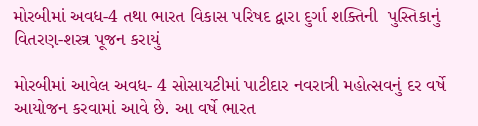મોરબીમાં અવધ-4 તથા ભારત વિકાસ પરિષદ દ્વારા દુર્ગા શક્તિની  પુસ્તિકાનું વિતરણ-શસ્ત્ર પૂજન કરાયું

મોરબીમાં આવેલ અવધ- 4 સોસાયટીમાં પાટીદાર નવરાત્રી મહોત્સવનું દર વર્ષે આયોજન કરવામાં આવે છે. આ વર્ષે ભારત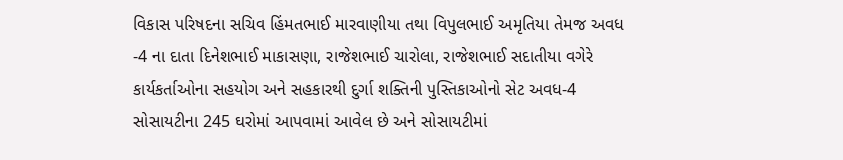વિકાસ પરિષદના સચિવ હિંમતભાઈ મારવાણીયા તથા વિપુલભાઈ અમૃતિયા તેમજ અવધ -4 ના દાતા દિનેશભાઈ માકાસણા, રાજેશભાઈ ચારોલા, રાજેશભાઈ સદાતીયા વગેરે કાર્યકર્તાઓના સહયોગ અને સહકારથી દુર્ગા શક્તિની પુસ્તિકાઓનો સેટ અવધ-4 સોસાયટીના 245 ઘરોમાં આપવામાં આવેલ છે અને સોસાયટીમાં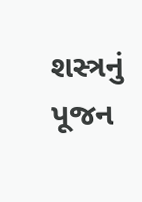શસ્ત્રનું પૂજન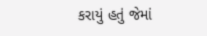કરાયું હતું જેમાં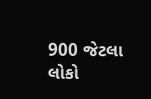900 જેટલા લોકો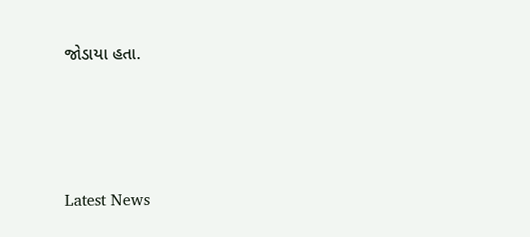જોડાયા હતા.




Latest News